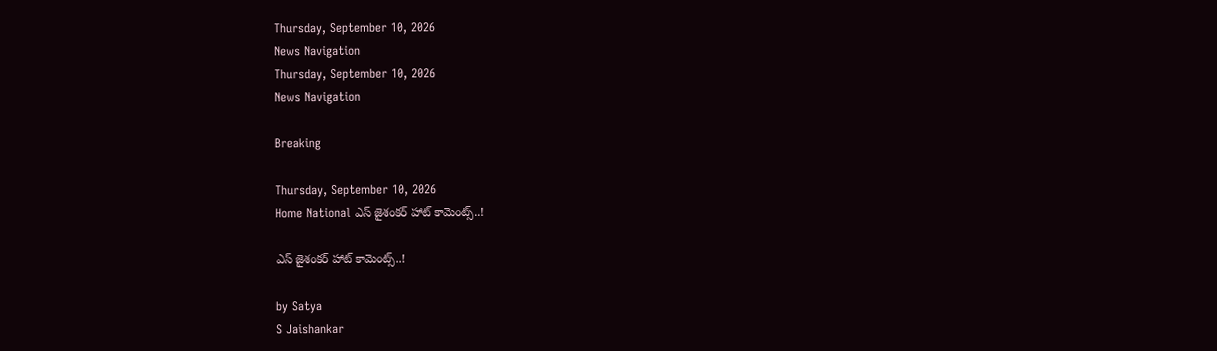Thursday, September 10, 2026
News Navigation
Thursday, September 10, 2026
News Navigation

Breaking

Thursday, September 10, 2026
Home National ఎస్ జైశంకర్ హాట్ కామెంట్స్..!

ఎస్ జైశంకర్ హాట్ కామెంట్స్..!

by Satya
S Jaishankar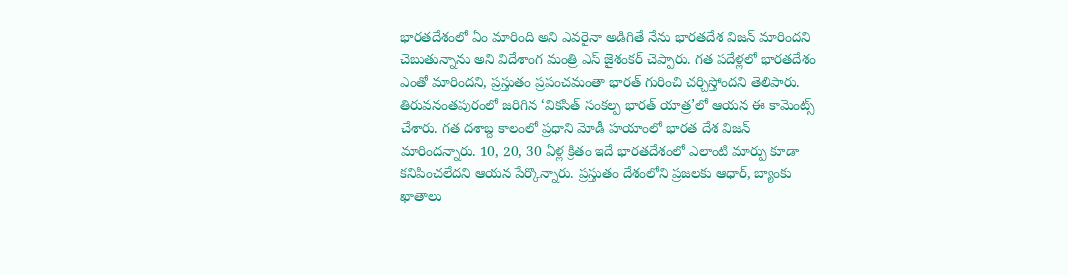భారతదేశంలో ఏం మారింది అని ఎవరైనా అడిగితే నేను భారతదేశ విజన్ మారిందని చెబుతున్నాను అని విదేశాంగ మంత్రి ఎస్ జైశంకర్ చెప్పారు. గత పదేళ్లలో భారతదేశం ఎంతో మారిందని, ప్రస్తుతం ప్రపంచమంతా భారత్‌ గురించి చర్చిస్తోందని తెలిపారు. తిరువనంతపురంలో జరిగిన ‘వికసిత్ సంకల్ప భారత్ యాత్ర’లో ఆయన ఈ కామెంట్స్ చేశారు. గత దశాబ్ద కాలంలో ప్రధాని మోడీ హయాంలో భారత దేశ విజన్ మారిందన్నారు. 10, 20, 30 ఏళ్ల క్రితం ఇదే భారతదేశంలో ఎలాంటి మార్పు కూడా కనిపించలేదని ఆయన పేర్కొన్నారు. ప్రస్తుతం దేశంలోని ప్రజలకు ఆధార్, బ్యాంకు ఖాతాలు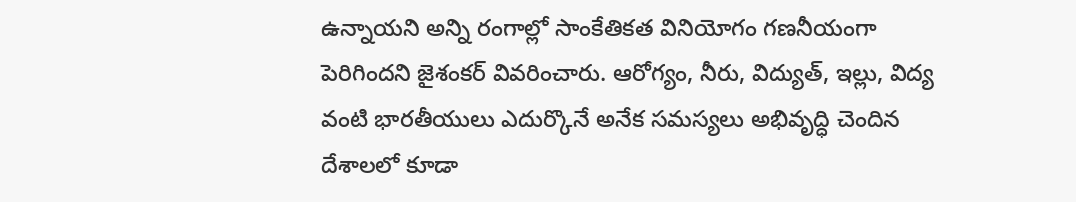ఉన్నాయని అన్ని రంగాల్లో సాంకేతికత వినియోగం గణనీయంగా పెరిగిందని జైశంకర్ వివరించారు. ఆరోగ్యం, నీరు, విద్యుత్, ఇల్లు, విద్య వంటి భారతీయులు ఎదుర్కొనే అనేక సమస్యలు అభివృద్ధి చెందిన దేశాలలో కూడా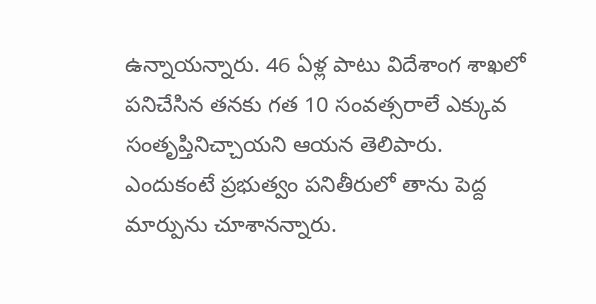ఉన్నాయన్నారు. 46 ఏళ్ల పాటు విదేశాంగ శాఖలో పనిచేసిన తనకు గత 10 సంవత్సరాలే ఎక్కువ సంతృప్తినిచ్చాయని ఆయన తెలిపారు. ఎందుకంటే ప్రభుత్వం పనితీరులో తాను పెద్ద మార్పును చూశానన్నారు.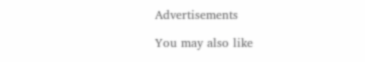Advertisements

You may also like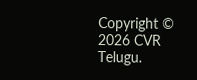Copyright © 2026 CVR Telugu.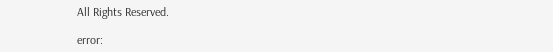All Rights Reserved.

error: